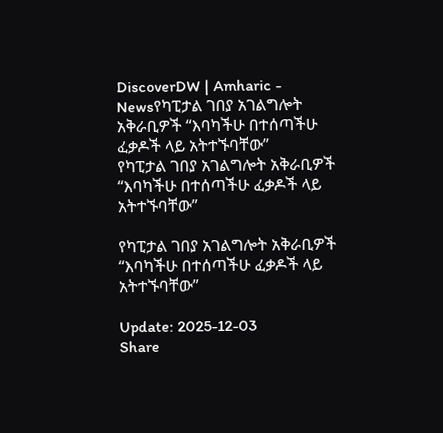DiscoverDW | Amharic - Newsየካፒታል ገበያ አገልግሎት አቅራቢዎች “እባካችሁ በተሰጣችሁ ፈቃዶች ላይ አትተኙባቸው”
የካፒታል ገበያ አገልግሎት አቅራቢዎች “እባካችሁ በተሰጣችሁ ፈቃዶች ላይ አትተኙባቸው”

የካፒታል ገበያ አገልግሎት አቅራቢዎች “እባካችሁ በተሰጣችሁ ፈቃዶች ላይ አትተኙባቸው”

Update: 2025-12-03
Share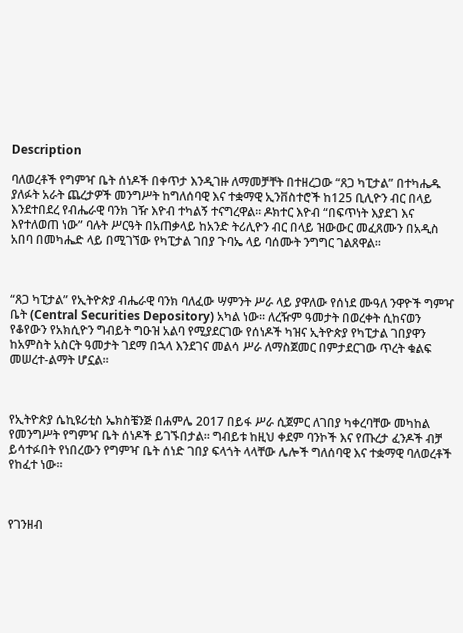Description

ባለወረቶች የግምዣ ቤት ሰነዶች በቀጥታ እንዲገዙ ለማመቻቸት በተዘረጋው “ጸጋ ካፒታል” በተካሔዱ ያለፉት አራት ጨረታዎች መንግሥት ከግለሰባዊ እና ተቋማዊ ኢንቨስተሮች ከ125 ቢሊዮን ብር በላይ እንደተበደረ የብሔራዊ ባንክ ገዥ እዮብ ተካልኝ ተናግረዋል። ዶክተር እዮብ “በፍጥነት እያደገ እና እየተለወጠ ነው” ባሉት ሥርዓት በአጠቃላይ ከአንድ ትሪሊዮን ብር በላይ ዝውውር መፈጸሙን በአዲስ አበባ በመካሔድ ላይ በሚገኘው የካፒታል ገበያ ጉባኤ ላይ ባሰሙት ንግግር ገልጸዋል።



“ጸጋ ካፒታል” የኢትዮጵያ ብሔራዊ ባንክ ባለፈው ሣምንት ሥራ ላይ ያዋለው የሰነደ ሙዓለ ንዋዮች ግምዣ ቤት (Central Securities Depository) አካል ነው። ለረዥም ዓመታት በወረቀት ሲከናወን የቆየውን የአክሲዮን ግብይት ግዑዝ አልባ የሚያደርገው የሰነዶች ካዝና ኢትዮጵያ የካፒታል ገበያዋን ከአምስት አስርት ዓመታት ገደማ በኋላ እንደገና መልሳ ሥራ ለማስጀመር በምታደርገው ጥረት ቁልፍ መሠረተ-ልማት ሆኗል።



የኢትዮጵያ ሴኪዩሪቲስ ኤክስቼንጅ በሐምሌ 2017 በይፋ ሥራ ሲጀምር ለገበያ ካቀረባቸው መካከል የመንግሥት የግምዣ ቤት ሰነዶች ይገኙበታል። ግብይቱ ከዚህ ቀደም ባንኮች እና የጡረታ ፈንዶች ብቻ ይሳተፉበት የነበረውን የግምዣ ቤት ሰነድ ገበያ ፍላጎት ላላቸው ሌሎች ግለሰባዊ እና ተቋማዊ ባለወረቶች የከፈተ ነው።



የገንዘብ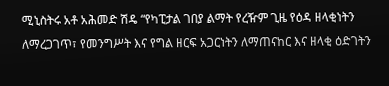ሚኒስትሩ አቶ አሕመድ ሽዴ “የካፒታል ገበያ ልማት የረዥም ጊዜ የዕዳ ዘላቂነትን ለማረጋገጥ፣ የመንግሥት እና የግል ዘርፍ አጋርነትን ለማጠናከር እና ዘላቂ ዕድገትን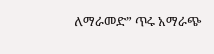ለማራመድ” ጥሩ አማራጭ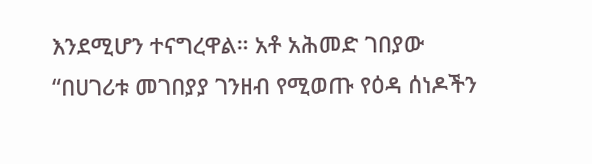እንደሚሆን ተናግረዋል። አቶ አሕመድ ገበያው “በሀገሪቱ መገበያያ ገንዘብ የሚወጡ የዕዳ ሰነዶችን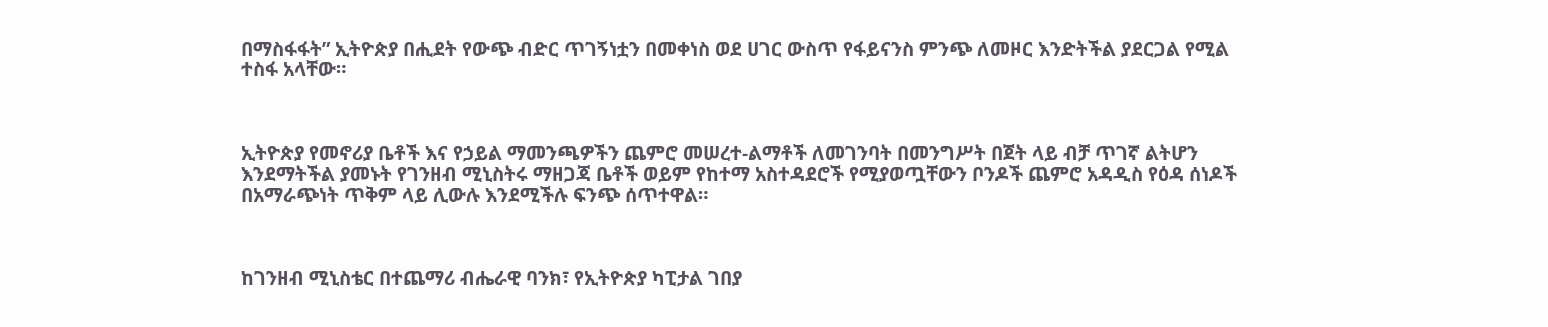በማስፋፋት” ኢትዮጵያ በሒደት የውጭ ብድር ጥገኝነቷን በመቀነስ ወደ ሀገር ውስጥ የፋይናንስ ምንጭ ለመዞር እንድትችል ያደርጋል የሚል ተስፋ አላቸው።



ኢትዮጵያ የመኖሪያ ቤቶች እና የኃይል ማመንጫዎችን ጨምሮ መሠረተ-ልማቶች ለመገንባት በመንግሥት በጀት ላይ ብቻ ጥገኛ ልትሆን እንደማትችል ያመኑት የገንዘብ ሚኒስትሩ ማዘጋጃ ቤቶች ወይም የከተማ አስተዳደሮች የሚያወጧቸውን ቦንዶች ጨምሮ አዳዲስ የዕዳ ሰነዶች በአማራጭነት ጥቅም ላይ ሊውሉ እንደሚችሉ ፍንጭ ሰጥተዋል።



ከገንዘብ ሚኒስቴር በተጨማሪ ብሔራዊ ባንክ፣ የኢትዮጵያ ካፒታል ገበያ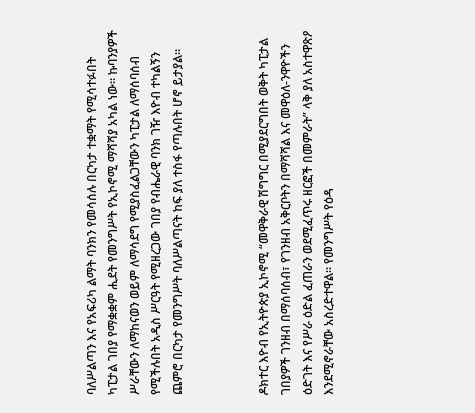ባለሥልጣን እና የአፍሪካ ልማት ባንክን የመሳሰሉ በርካታ ተቋማት የሚሳተፉበት ካፒታል ገበያ የማቋቋም ሒደት የመንግሥት የኢኮኖሚ ማሻሻያ አካል ነው። ኩባንያዎች ሥራቸውን ለማከናወን ወይም ለማሳደግ የሚያስፈልጋቸውን ካፒታል ለማሰባሰብ የሚችሉበት አዲስ ሥርዓት የሚዘረጋው ገበያ የብሔራዊ ባንክ ገዥ እዮብ ተካልኝን ጨምሮ በርካታ የመንግሥት ባለሥልጣናት ከፍ ያለ ተስፋ የጣሉበት ሆኖ ይታያል።



ዶክተር እዮብ የኢትዮጵያ ኢኮኖሚ “መዋቅራዊ ሽግግር በሚያደርግበት ወቅት ካፒታል ገበያዎች ገንዘብ በማሰባሰብ፣ የገንዘብ አቅርቦትን በማሻሻል እና መዋዕለ-ንዋዮችን ዕድገት እና የሥራ ዕድል ፈጠራን ወደሚፈጥሩ ዘርፎች በመምራት” ላቅ ያለ አስተዋጽዖ እንደሚኖራቸው አስረድተዋል። የመንግሥት የዕዳ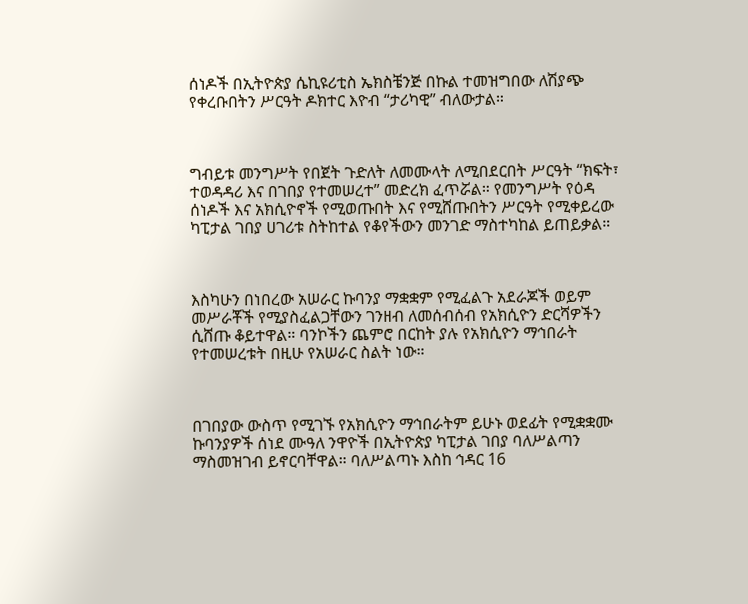ሰነዶች በኢትዮጵያ ሴኪዩሪቲስ ኤክስቼንጅ በኩል ተመዝግበው ለሽያጭ የቀረቡበትን ሥርዓት ዶክተር እዮብ “ታሪካዊ” ብለውታል።



ግብይቱ መንግሥት የበጀት ጉድለት ለመሙላት ለሚበደርበት ሥርዓት “ክፍት፣ ተወዳዳሪ እና በገበያ የተመሠረተ” መድረክ ፈጥሯል። የመንግሥት የዕዳ ሰነዶች እና አክሲዮኖች የሚወጡበት እና የሚሸጡበትን ሥርዓት የሚቀይረው ካፒታል ገበያ ሀገሪቱ ስትከተል የቆየችውን መንገድ ማስተካከል ይጠይቃል።



እስካሁን በነበረው አሠራር ኩባንያ ማቋቋም የሚፈልጉ አደራጆች ወይም መሥራቾች የሚያስፈልጋቸውን ገንዘብ ለመሰብሰብ የአክሲዮን ድርሻዎችን ሲሸጡ ቆይተዋል። ባንኮችን ጨምሮ በርከት ያሉ የአክሲዮን ማኅበራት የተመሠረቱት በዚሁ የአሠራር ስልት ነው።



በገበያው ውስጥ የሚገኙ የአክሲዮን ማኅበራትም ይሁኑ ወደፊት የሚቋቋሙ ኩባንያዎች ሰነደ ሙዓለ ንዋዮች በኢትዮጵያ ካፒታል ገበያ ባለሥልጣን ማስመዝገብ ይኖርባቸዋል። ባለሥልጣኑ እስከ ኅዳር 16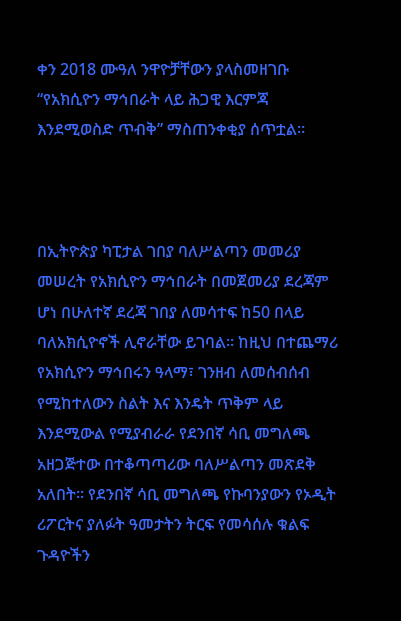ቀን 2018 ሙዓለ ንዋዮቻቸውን ያላስመዘገቡ “የአክሲዮን ማኅበራት ላይ ሕጋዊ እርምጃ እንደሚወስድ ጥብቅ” ማስጠንቀቂያ ሰጥቷል።



በኢትዮጵያ ካፒታል ገበያ ባለሥልጣን መመሪያ መሠረት የአክሲዮን ማኅበራት በመጀመሪያ ደረጃም ሆነ በሁለተኛ ደረጃ ገበያ ለመሳተፍ ከ50 በላይ ባለአክሲዮኖች ሊኖራቸው ይገባል። ከዚህ በተጨማሪ የአክሲዮን ማኅበሩን ዓላማ፣ ገንዘብ ለመሰብሰብ የሚከተለውን ስልት እና እንዴት ጥቅም ላይ እንደሚውል የሚያብራራ የደንበኛ ሳቢ መግለጫ አዘጋጅተው በተቆጣጣሪው ባለሥልጣን መጽደቅ አለበት። የደንበኛ ሳቢ መግለጫ የኩባንያውን የኦዲት ሪፖርትና ያለፉት ዓመታትን ትርፍ የመሳሰሉ ቁልፍ ጉዳዮችን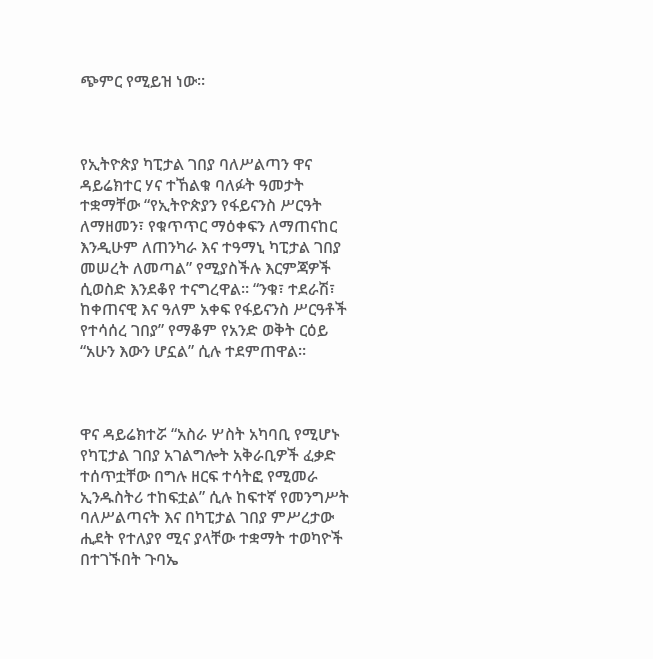ጭምር የሚይዝ ነው።



የኢትዮጵያ ካፒታል ገበያ ባለሥልጣን ዋና ዳይሬክተር ሃና ተኸልቁ ባለፉት ዓመታት ተቋማቸው “የኢትዮጵያን የፋይናንስ ሥርዓት ለማዘመን፣ የቁጥጥር ማዕቀፍን ለማጠናከር እንዲሁም ለጠንካራ እና ተዓማኒ ካፒታል ገበያ መሠረት ለመጣል” የሚያስችሉ እርምጃዎች ሲወስድ እንደቆየ ተናግረዋል። “ንቁ፣ ተደራሽ፣ ከቀጠናዊ እና ዓለም አቀፍ የፋይናንስ ሥርዓቶች የተሳሰረ ገበያ” የማቆም የአንድ ወቅት ርዕይ “አሁን እውን ሆኗል” ሲሉ ተደምጠዋል።



ዋና ዳይሬክተሯ “አስራ ሦስት አካባቢ የሚሆኑ የካፒታል ገበያ አገልግሎት አቅራቢዎች ፈቃድ ተሰጥቷቸው በግሉ ዘርፍ ተሳትፎ የሚመራ ኢንዱስትሪ ተከፍቷል” ሲሉ ከፍተኛ የመንግሥት ባለሥልጣናት እና በካፒታል ገበያ ምሥረታው ሒደት የተለያየ ሚና ያላቸው ተቋማት ተወካዮች በተገኙበት ጉባኤ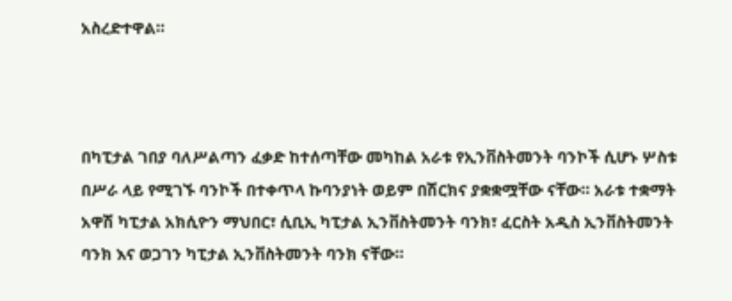አስረድተዋል።



በካፒታል ገበያ ባለሥልጣን ፈቃድ ከተሰጣቸው መካከል አራቱ የኢንቨስትመንት ባንኮች ሲሆኑ ሦስቱ በሥራ ላይ የሚገኙ ባንኮች በተቀጥላ ኩባንያነት ወይም በሽርክና ያቋቋሟቸው ናቸው። አራቱ ተቋማት አዋሽ ካፒታል አክሲዮን ማህበር፣ ሲቢኢ ካፒታል ኢንቨስትመንት ባንክ፣ ፈርስት አዲስ ኢንቨስትመንት ባንክ እና ወጋገን ካፒታል ኢንቨስትመንት ባንክ ናቸው።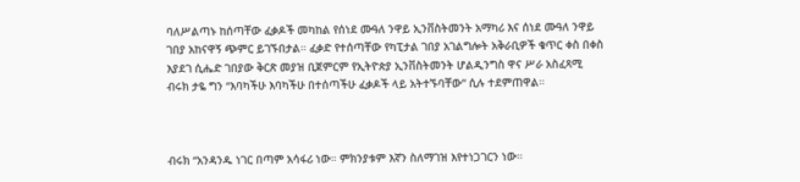ባለሥልጣኑ ከሰጣቸው ፈቃዶች መካከል የሰነደ ሙዓለ ንዋይ ኢንቨስትመንት አማካሪ እና ሰነደ ሙዓለ ንዋይ ገበያ አከናዋኝ ጭምር ይገኙበታል። ፈቃድ የተሰጣቸው የካፒታል ገበያ አገልግሎት አቅራቢዎች ቁጥር ቀስ በቀስ እያደገ ሲሔድ ገበያው ቅርጽ መያዝ ቢጀምርም የኢትዮጵያ ኢንቨስትመንት ሆልዲንግስ ዋና ሥራ አስፈጻሚ ብሩክ ታዬ ግን “እባካችሁ እባካችሁ በተሰጣችሁ ፈቃዶች ላይ አትተኙባቸው” ሲሉ ተደምጠዋል።



ብሩክ “አንዳንዱ ነገር በጣም አሳፋሪ ነው። ምክንያቱም እኛን ስለማገዝ እየተነጋገርን ነው።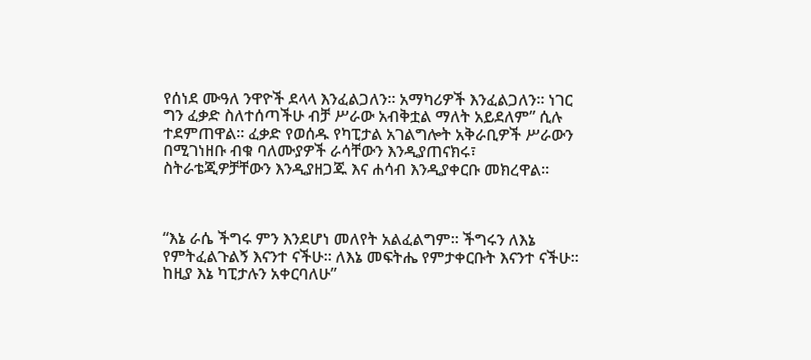የሰነደ ሙዓለ ንዋዮች ደላላ እንፈልጋለን። አማካሪዎች እንፈልጋለን። ነገር ግን ፈቃድ ስለተሰጣችሁ ብቻ ሥራው አብቅቷል ማለት አይደለም” ሲሉ ተደምጠዋል። ፈቃድ የወሰዱ የካፒታል አገልግሎት አቅራቢዎች ሥራውን በሚገነዘቡ ብቁ ባለሙያዎች ራሳቸውን እንዲያጠናክሩ፣ ስትራቴጂዎቻቸውን እንዲያዘጋጁ እና ሐሳብ እንዲያቀርቡ መክረዋል።



“እኔ ራሴ ችግሩ ምን እንደሆነ መለየት አልፈልግም። ችግሩን ለእኔ የምትፈልጉልኝ እናንተ ናችሁ። ለእኔ መፍትሔ የምታቀርቡት እናንተ ናችሁ። ከዚያ እኔ ካፒታሉን አቀርባለሁ”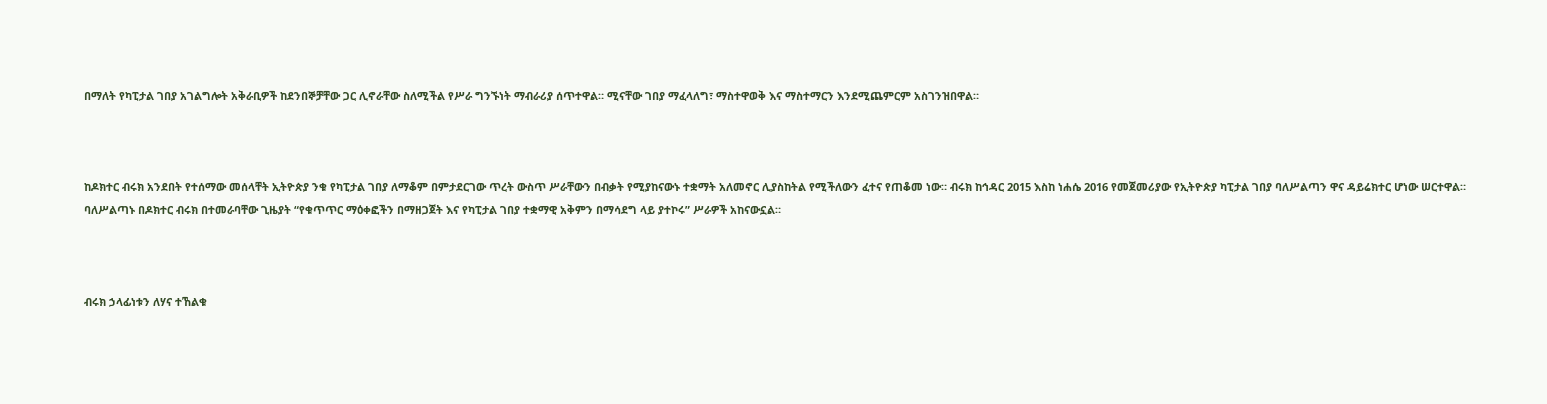በማለት የካፒታል ገበያ አገልግሎት አቅራቢዎች ከደንበኞቻቸው ጋር ሊኖራቸው ስለሚችል የሥራ ግንኙነት ማብራሪያ ሰጥተዋል። ሚናቸው ገበያ ማፈላለግ፣ ማስተዋወቅ እና ማስተማርን እንደሚጨምርም አስገንዝበዋል።



ከዶክተር ብሩክ አንደበት የተሰማው መሰላቸት ኢትዮጵያ ንቁ የካፒታል ገበያ ለማቆም በምታደርገው ጥረት ውስጥ ሥራቸውን በብቃት የሚያከናውኑ ተቋማት አለመኖር ሊያስከትል የሚችለውን ፈተና የጠቆመ ነው። ብሩክ ከኅዳር 2015 እስከ ነሐሴ 2016 የመጀመሪያው የኢትዮጵያ ካፒታል ገበያ ባለሥልጣን ዋና ዳይሬክተር ሆነው ሠርተዋል። ባለሥልጣኑ በዶክተር ብሩክ በተመራባቸው ጊዜያት “የቁጥጥር ማዕቀፎችን በማዘጋጀት እና የካፒታል ገበያ ተቋማዊ አቅምን በማሳደግ ላይ ያተኮሩ” ሥራዎች አከናውኗል።



ብሩክ ኃላፊነቱን ለሃና ተኸልቁ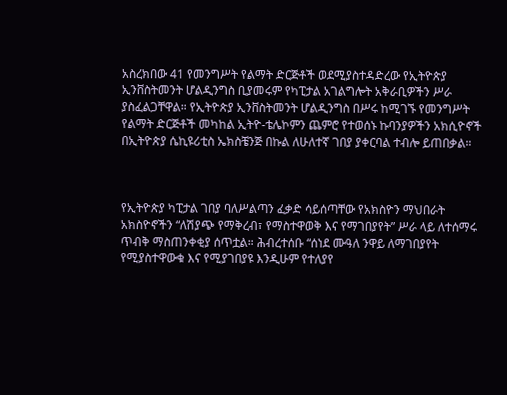አስረክበው 41 የመንግሥት የልማት ድርጅቶች ወደሚያስተዳድረው የኢትዮጵያ ኢንቨስትመንት ሆልዲንግስ ቢያመሩም የካፒታል አገልግሎት አቅራቢዎችን ሥራ ያስፈልጋቸዋል። የኢትዮጵያ ኢንቨስትመንት ሆልዲንግስ በሥሩ ከሚገኙ የመንግሥት የልማት ድርጅቶች መካከል ኢትዮ-ቴሌኮምን ጨምሮ የተወሰኑ ኩባንያዎችን አክሲዮኖች በኢትዮጵያ ሴኪዩሪቲስ ኤክስቼንጅ በኩል ለሁለተኛ ገበያ ያቀርባል ተብሎ ይጠበቃል።



የኢትዮጵያ ካፒታል ገበያ ባለሥልጣን ፈቃድ ሳይሰጣቸው የአክስዮን ማህበራት አክስዮኖችን “ለሽያጭ የማቅረብ፣ የማስተዋወቅ እና የማገበያየት” ሥራ ላይ ለተሰማሩ ጥብቅ ማስጠንቀቂያ ሰጥቷል። ሕብረተሰቡ “ሰነደ ሙዓለ ንዋይ ለማገበያየት የሚያስተዋውቁ እና የሚያገበያዩ እንዲሁም የተለያየ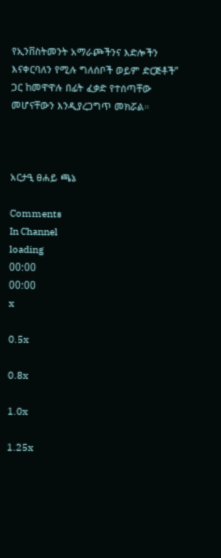የኢንቨስትመንት አማራጮችንና እድሎችን እናቀርባለን የሚሉ ግለሰቦች ወይም ድርጅቶች” ጋር ከመዋዋሉ በፊት ፈቃድ የተሰጣቸው መሆናቸውን እንዲያረጋግጥ መክሯል።



አርታዒ ፀሐይ ጫኔ

Comments
In Channel
loading
00:00
00:00
x

0.5x

0.8x

1.0x

1.25x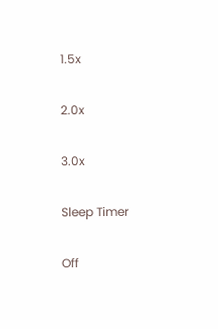1.5x

2.0x

3.0x

Sleep Timer

Off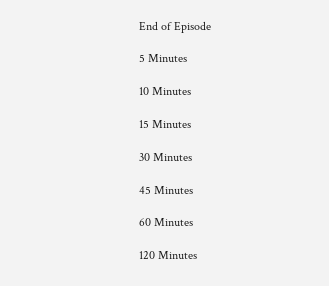End of Episode

5 Minutes

10 Minutes

15 Minutes

30 Minutes

45 Minutes

60 Minutes

120 Minutes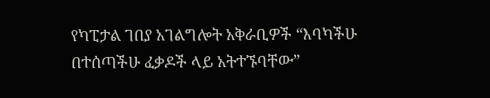የካፒታል ገበያ አገልግሎት አቅራቢዎች “እባካችሁ በተሰጣችሁ ፈቃዶች ላይ አትተኙባቸው”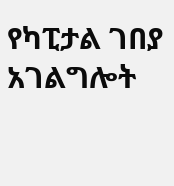የካፒታል ገበያ አገልግሎት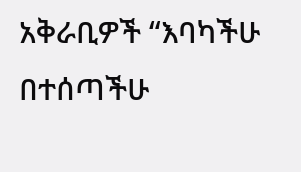አቅራቢዎች “እባካችሁ በተሰጣችሁ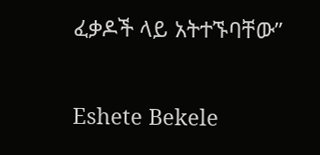ፈቃዶች ላይ አትተኙባቸው”

Eshete Bekele